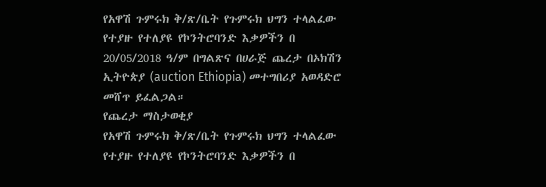የአዋሽ ጉምሩክ ቅ/ጽ/ቤት የጉምሩክ ህግን ተላልፈው የተያዙ የተለያዩ የኮንትሮባንድ እቃዎችን በ 20/05/2018 ዓ/ም በግልጽና በሀራጅ ጨረታ በኦክሽን ኢትዮጵያ (auction Ethiopia) መተግበሪያ አወዳድሮ መሸጥ ይፈልጋል።
የጨረታ ማስታወቂያ
የአዋሽ ጉምሩክ ቅ/ጽ/ቤት የጉምሩክ ህግን ተላልፈው የተያዙ የተለያዩ የኮንትሮባንድ እቃዎችን በ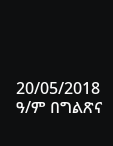20/05/2018 ዓ/ም በግልጽና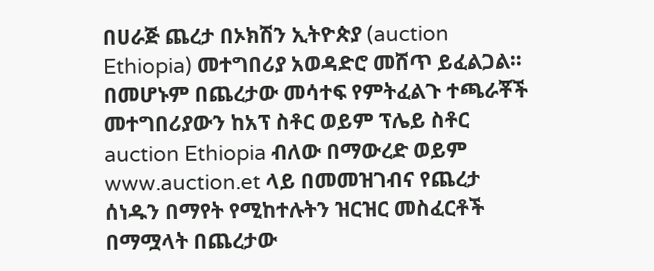በሀራጅ ጨረታ በኦክሽን ኢትዮጵያ (auction Ethiopia) መተግበሪያ አወዳድሮ መሸጥ ይፈልጋል። በመሆኑም በጨረታው መሳተፍ የምትፈልጉ ተጫራቾች መተግበሪያውን ከአፕ ስቶር ወይም ፕሌይ ስቶር auction Ethiopia ብለው በማውረድ ወይም www.auction.et ላይ በመመዝገብና የጨረታ ሰነዱን በማየት የሚከተሉትን ዝርዝር መስፈርቶች በማሟላት በጨረታው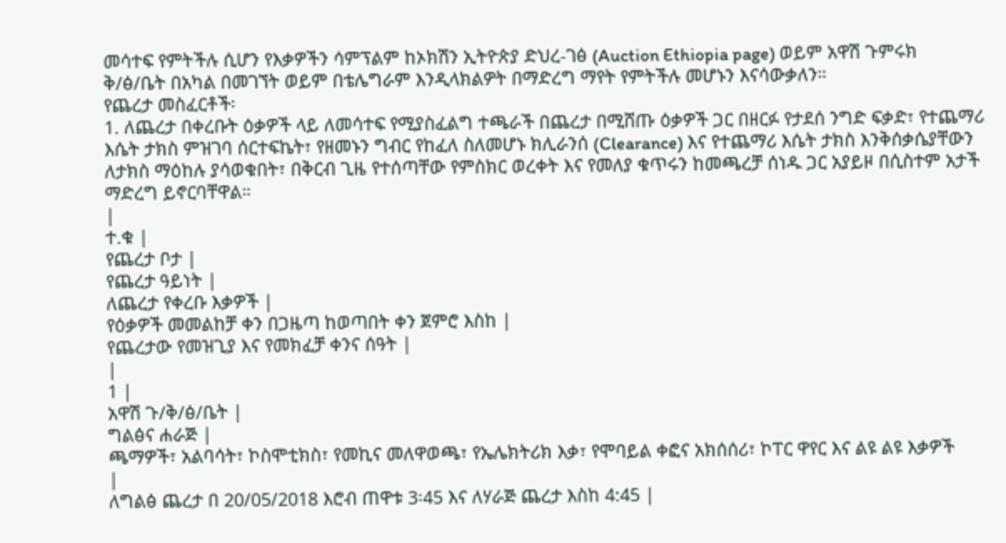መሳተፍ የምትችሉ ሲሆን የእቃዎችን ሳምፕልም ከኦክሽን ኢትዮጵያ ድህረ-ገፅ (Auction Ethiopia page) ወይም አዋሽ ጉምሩክ ቅ/ፅ/ቤት በአካል በመገኘት ወይም በቴሌግራም እንዲላክልዎት በማድረግ ማየት የምትችሉ መሆኑን እናሳውቃለን።
የጨረታ መስፈርቶች፡
1. ለጨረታ በቀረቡት ዕቃዎች ላይ ለመሳተፍ የሚያስፈልግ ተጫራች በጨረታ በሚሸጡ ዕቃዎች ጋር በዘርፉ የታደሰ ንግድ ፍቃድ፣ የተጨማሪ እሴት ታክስ ምዝገባ ሰርተፍኬት፣ የዘመኑን ግብር የከፈለ ስለመሆኑ ክሊራንሰ (Clearance) እና የተጨማሪ እሴት ታክስ እንቅሰቃሴያቸውን ለታክስ ማዕከሉ ያሳወቁበት፣ በቅርብ ጊዜ የተሰጣቸው የምስክር ወረቀት እና የመለያ ቁጥሩን ከመጫረቻ ሰነዱ ጋር አያይዞ በሲስተም አታች ማድረግ ይኖርባቸዋል።
|
ተ.ቁ |
የጨረታ ቦታ |
የጨረታ ዓይነት |
ለጨረታ የቀረቡ እቃዎች |
የዕቃዎች መመልከቻ ቀን በጋዜጣ ከወጣበት ቀን ጀምሮ እስከ |
የጨረታው የመዝጊያ እና የመክፈቻ ቀንና ሰዓት |
|
1 |
አዋሽ ጉ/ቅ/ፅ/ቤት |
ግልፅና ሐራጅ |
ጫማዎች፣ አልባሳት፣ ኮስሞቲክስ፣ የመኪና መለዋወጫ፣ የኤሌክትሪክ እቃ፣ የሞባይል ቀፎና አክሰሰሪ፣ ኮፐር ዋየር እና ልዩ ልዩ እቃዎች
|
ለግልፅ ጨረታ በ 20/05/2018 እሮብ ጠዋቱ 3፡45 እና ለሃራጅ ጨረታ እስከ 4:45 |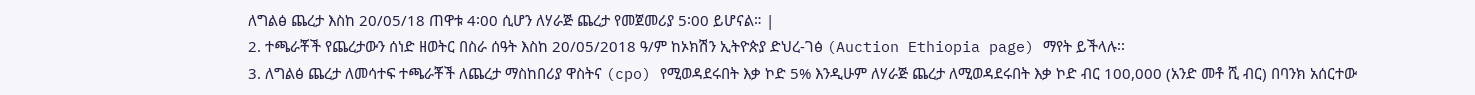ለግልፅ ጨረታ እስከ 20/05/18 ጠዋቱ 4፡00 ሲሆን ለሃራጅ ጨረታ የመጀመሪያ 5፡00 ይሆናል። |
2. ተጫራቾች የጨረታውን ሰነድ ዘወትር በስራ ሰዓት እስከ 20/05/2018 ዓ/ም ከኦክሽን ኢትዮጵያ ድህረ-ገፅ (Auction Ethiopia page) ማየት ይችላሉ፡፡
3. ለግልፅ ጨረታ ለመሳተፍ ተጫራቾች ለጨረታ ማስከበሪያ ዋስትና (cpo) የሚወዳደሩበት እቃ ኮድ 5% እንዲሁም ለሃራጅ ጨረታ ለሚወዳደሩበት እቃ ኮድ ብር 100,000 (አንድ መቶ ሺ ብር) በባንክ አሰርተው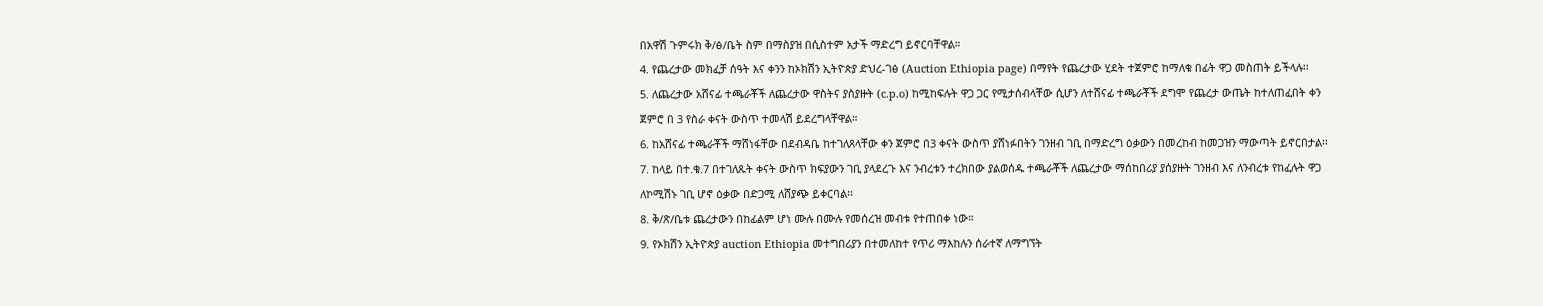በአዋሽ ጉምሩክ ቅ/ፅ/ቤት ስም በማስያዝ በሲስተም አታች ማድረግ ይኖርባቸዋል።
4. የጨረታው መክፈቻ ሰዓት እና ቀንን ከኦክሽን ኢትዮጵያ ድህረ-ገፅ (Auction Ethiopia page) በማየት የጨረታው ሂደት ተጀምሮ ከማለቁ በፊት ዋጋ መስጠት ይችላሉ፡፡
5. ለጨረታው አሸናፊ ተጫራቾች ለጨረታው ዋስትና ያስያዙት (c.p.o) ከሚከፍሉት ዋጋ ጋር የሚታሰብላቸው ሲሆን ለተሸናፊ ተጫራቾች ደግሞ የጨረታ ውጤት ከተለጠፈበት ቀን ጀምሮ በ 3 የስራ ቀናት ውስጥ ተመላሽ ይደረግላቸዋል።
6. ከአሸናፊ ተጫራቾች ማሸነፋቸው በደብዳቤ ከተገለጸላቸው ቀን ጀምሮ በ3 ቀናት ውስጥ ያሸነፉበትን ገንዘብ ገቢ በማድረግ ዕቃውን በመረከብ ከመጋዝን ማውጣት ይኖርበታል፡፡
7. ከላይ በተ.ቁ.7 በተገለጹት ቀናት ውስጥ ክፍያውን ገቢ ያላደረጉ እና ንብረቱን ተረክበው ያልወሰዱ ተጫራቾች ለጨረታው ማሰከበሪያ ያሰያዙት ገንዘብ እና ለንብረቱ የከፈሉት ዋጋ ለኮሚሽኑ ገቢ ሆኖ ዕቃው በድጋሚ ለሸያጭ ይቀርባል፡፡
8. ቅ/ጽ/ቤቱ ጨረታውን በከፊልም ሆነ ሙሉ በሙሉ የመሰረዝ መብቱ የተጠበቀ ነው።
9. የኦክሽን ኢትዮጵያ auction Ethiopia መተግበሪያን በተመለከተ የጥሪ ማእከሉን ሰራተኛ ለማግኘት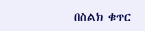በስልክ ቁጥር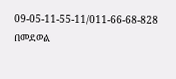09-05-11-55-11/011-66-68-828 በመደወል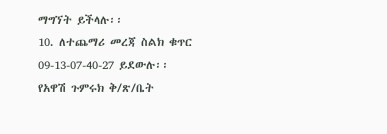ማግኘት ይችላሉ፡፡
10. ለተጨማሪ መረጃ ስልክ ቁጥር 09-13-07-40-27 ይደውሉ፡፡
የአዋሽ ጉምሩክ ቅ/ጽ/ቤት